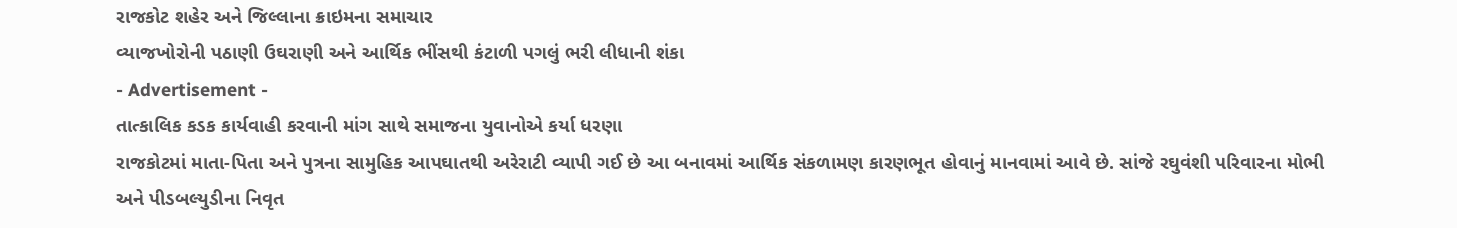રાજકોટ શહેર અને જિલ્લાના ક્રાઇમના સમાચાર
વ્યાજખોરોની પઠાણી ઉઘરાણી અને આર્થિક ભીંસથી કંટાળી પગલું ભરી લીધાની શંકા
- Advertisement -
તાત્કાલિક કડક કાર્યવાહી કરવાની માંગ સાથે સમાજના યુવાનોએ કર્યા ધરણા
રાજકોટમાં માતા-પિતા અને પુત્રના સામુહિક આપઘાતથી અરેરાટી વ્યાપી ગઈ છે આ બનાવમાં આર્થિક સંકળામણ કારણભૂત હોવાનું માનવામાં આવે છે. સાંજે રઘુવંશી પરિવારના મોભી અને પીડબલ્યુડીના નિવૃત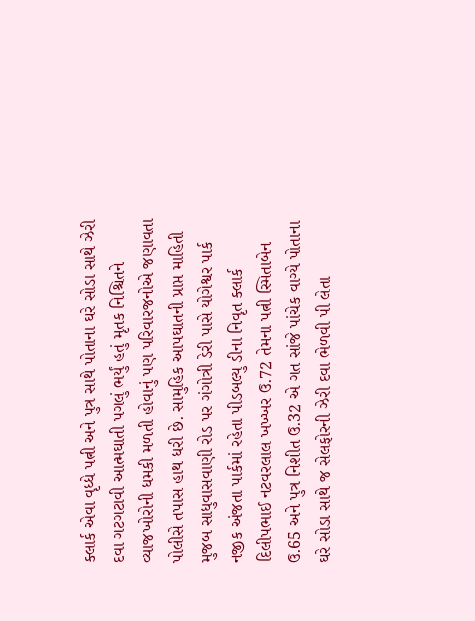ક્લાર્ક એવા વૃધ્ધે પત્ની અને પુત્ર સાથે પોતાના ઘરે સોડા સાથે ઝેરી દવા ગટગટાવી આત્મઘાતી પગલું ભર્યું હતું મૃતક નિશ્ચિતને વ્યાજખોરોની ધમકી મળતી હોવાનું પણ પરિવારજનોએ જણાવતા પોલીસે તપાસ હાથ ધરી છે. સામુહિક આપઘાતની પ્રાપ્ત માહિતી મુજબ સાધુવાસવાણી રોડ પર ગંગોત્રી ડેરી પાસે યોગેશ્વર પાર્ક નજીક અંજતા પાર્કમાં રહેતા પીડબલ્યુ ડીના નિવૃત ક્લાર્ક દિલીપભાઈ નટવરલાલ ખખ્ખર ઉ.72 તેમના પત્ની સ્મિતાબેન ઉ.65 અને પુત્ર નિશીત ઉ.32 એ ગત સાંજે પાંચેક વાગ્યે પોતાના ઘરે સોડા સાથે જ સેલફોરની ઝેરી દવા ભેળવી પી લેતા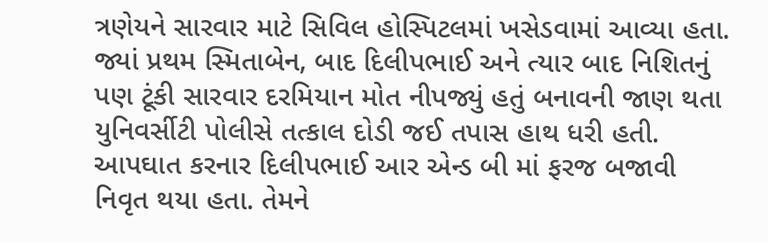ત્રણેયને સારવાર માટે સિવિલ હોસ્પિટલમાં ખસેડવામાં આવ્યા હતા. જ્યાં પ્રથમ સ્મિતાબેન, બાદ દિલીપભાઈ અને ત્યાર બાદ નિશિતનું પણ ટૂંકી સારવાર દરમિયાન મોત નીપજ્યું હતું બનાવની જાણ થતા યુનિવર્સીટી પોલીસે તત્કાલ દોડી જઈ તપાસ હાથ ધરી હતી. આપઘાત કરનાર દિલીપભાઈ આર એન્ડ બી માં ફરજ બજાવી નિવૃત થયા હતા. તેમને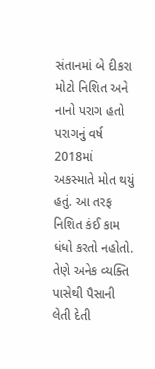સંતાનમાં બે દીકરા મોટો નિશિત અને નાનો પરાગ હતો પરાગનું વર્ષ 2018માં અકસ્માતે મોત થયું હતું. આ તરફ નિશિત કંઈ કામ ધંધો કરતો નહોતો. તેણે અનેક વ્યક્તિ પાસેથી પૈસાની લેતી દેતી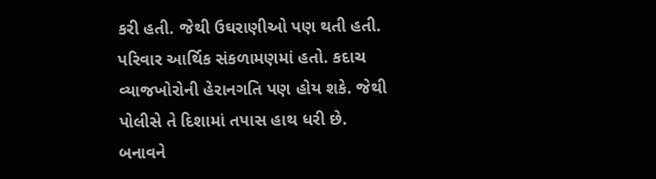કરી હતી. જેથી ઉઘરાણીઓ પણ થતી હતી. પરિવાર આર્થિક સંકળામણમાં હતો. કદાચ વ્યાજખોરોની હેરાનગતિ પણ હોય શકે. જેથી પોલીસે તે દિશામાં તપાસ હાથ ધરી છે. બનાવને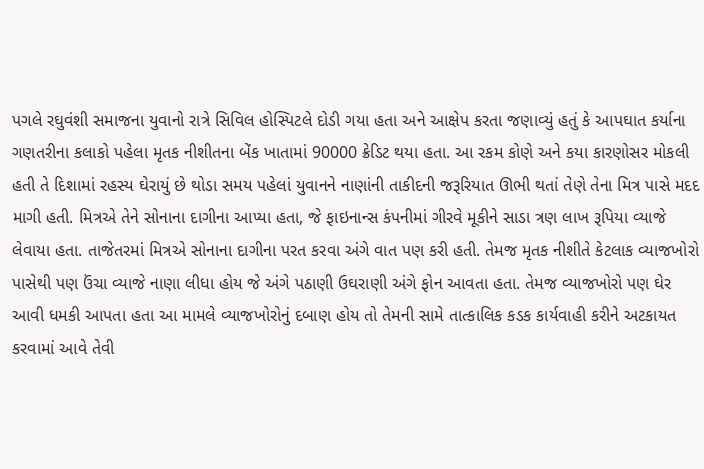પગલે રઘુવંશી સમાજના યુવાનો રાત્રે સિવિલ હોસ્પિટલે દોડી ગયા હતા અને આક્ષેપ કરતા જણાવ્યું હતું કે આપઘાત કર્યાના ગણતરીના કલાકો પહેલા મૃતક નીશીતના બેંક ખાતામાં 90000 ક્રેડિટ થયા હતા. આ રકમ કોણે અને કયા કારણોસર મોકલી હતી તે દિશામાં રહસ્ય ઘેરાયું છે થોડા સમય પહેલાં યુવાનને નાણાંની તાકીદની જરૂરિયાત ઊભી થતાં તેણે તેના મિત્ર પાસે મદદ માગી હતી. મિત્રએ તેને સોનાના દાગીના આપ્યા હતા, જે ફાઇનાન્સ કંપનીમાં ગીરવે મૂકીને સાડા ત્રણ લાખ રૂપિયા વ્યાજે લેવાયા હતા. તાજેતરમાં મિત્રએ સોનાના દાગીના પરત કરવા અંગે વાત પણ કરી હતી. તેમજ મૃતક નીશીતે કેટલાક વ્યાજખોરો પાસેથી પણ ઉંચા વ્યાજે નાણા લીધા હોય જે અંગે પઠાણી ઉઘરાણી અંગે ફોન આવતા હતા. તેમજ વ્યાજખોરો પણ ઘેર આવી ધમકી આપતા હતા આ મામલે વ્યાજખોરોનું દબાણ હોય તો તેમની સામે તાત્કાલિક કડક કાર્યવાહી કરીને અટકાયત કરવામાં આવે તેવી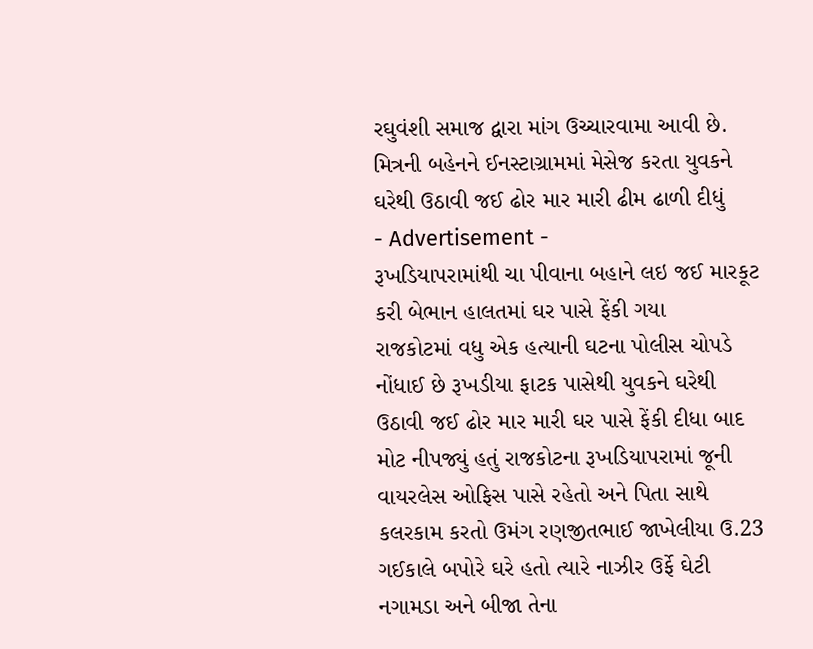રઘુવંશી સમાજ દ્વારા માંગ ઉચ્ચારવામા આવી છે.
મિત્રની બહેનને ઈનસ્ટાગ્રામમાં મેસેજ કરતા યુવકને ઘરેથી ઉઠાવી જઈ ઢોર માર મારી ઢીમ ઢાળી દીધું
- Advertisement -
રૂખડિયાપરામાંથી ચા પીવાના બહાને લઇ જઈ મારકૂટ કરી બેભાન હાલતમાં ઘર પાસે ફેંકી ગયા
રાજકોટમાં વધુ એક હત્યાની ઘટના પોલીસ ચોપડે નોંધાઈ છે રૂખડીયા ફાટક પાસેથી યુવકને ઘરેથી ઉઠાવી જઈ ઢોર માર મારી ઘર પાસે ફેંકી દીધા બાદ મોટ નીપજ્યું હતું રાજકોટના રૂખડિયાપરામાં જૂની વાયરલેસ ઓફિસ પાસે રહેતો અને પિતા સાથે કલરકામ કરતો ઉમંગ રણજીતભાઈ જાખેલીયા ઉ.23 ગઈકાલે બપોરે ઘરે હતો ત્યારે નાઝીર ઉર્ફે ઘેટી નગામડા અને બીજા તેના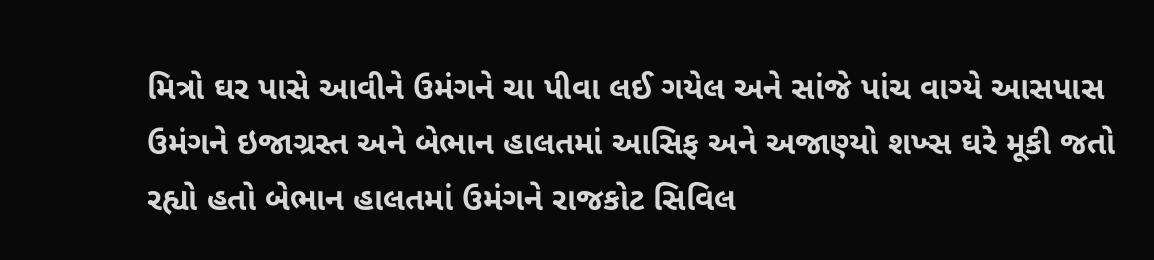મિત્રો ઘર પાસે આવીને ઉમંગને ચા પીવા લઈ ગયેલ અને સાંજે પાંચ વાગ્યે આસપાસ ઉમંગને ઇજાગ્રસ્ત અને બેભાન હાલતમાં આસિફ અને અજાણ્યો શખ્સ ઘરે મૂકી જતો રહ્યો હતો બેભાન હાલતમાં ઉમંગને રાજકોટ સિવિલ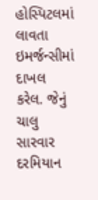હોસ્પિટલમાં લાવતા ઇમર્જન્સીમાં દાખલ કરેલ. જેનું ચાલુ સારવાર દરમિયાન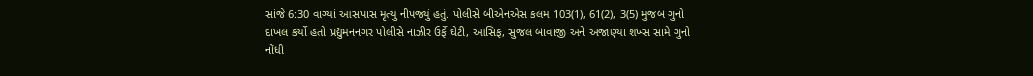સાંજે 6:30 વાગ્યાં આસપાસ મૃત્યુ નીપજ્યું હતું. પોલીસે બીએનએસ કલમ 103(1), 61(2), 3(5) મુજબ ગુનો દાખલ કર્યો હતો પ્રદ્યુમનનગર પોલીસે નાઝીર ઉર્ફે ઘેટી, આસિફ, સુજલ બાવાજી અને અજાણ્યા શખ્સ સામે ગુનો નોંધી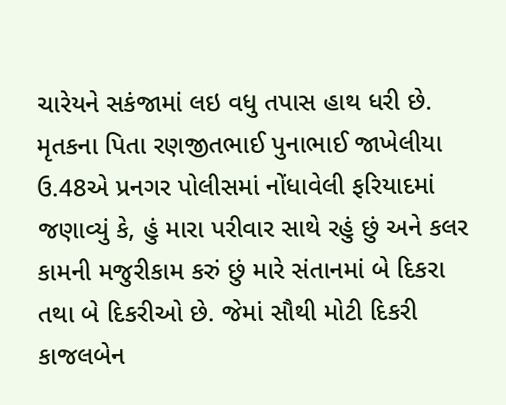ચારેયને સકંજામાં લઇ વધુ તપાસ હાથ ધરી છે. મૃતકના પિતા રણજીતભાઈ પુનાભાઈ જાખેલીયા ઉ.48એ પ્રનગર પોલીસમાં નોંધાવેલી ફરિયાદમાં જણાવ્યું કે, હું મારા પરીવાર સાથે રહું છું અને કલર કામની મજુરીકામ કરું છું મારે સંતાનમાં બે દિકરા તથા બે દિકરીઓ છે. જેમાં સૌથી મોટી દિકરી કાજલબેન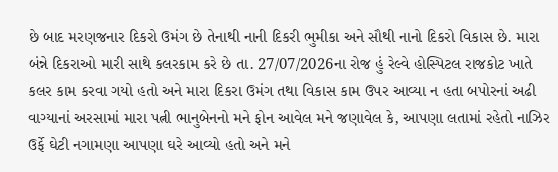છે બાદ મરણજનાર દિકરો ઉમંગ છે તેનાથી નાની દિકરી ભુમીકા અને સૌથી નાનો દિકરો વિકાસ છે. મારા બંન્ને દિકરાઓ મારી સાથે કલરકામ કરે છે તા. 27/07/2026ના રોજ હું રેલ્વે હોસ્પિટલ રાજકોટ ખાતે કલર કામ કરવા ગયો હતો અને મારા દિકરા ઉમંગ તથા વિકાસ કામ ઉપર આવ્યા ન હતા બપોરનાં અઢી વાગ્યાનાં અરસામાં મારા પત્ની ભાનુબેનનો મને ફોન આવેલ મને જણાવેલ કે, આપણા લતામાં રહેતો નાઝિર ઉર્ફે ઘેટી નગામણા આપણા ઘરે આવ્યો હતો અને મને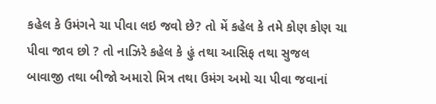કહેલ કે ઉમંગને ચા પીવા લઇ જવો છે? તો મેં કહેલ કે તમે કોણ કોણ ચા પીવા જાવ છો ? તો નાઝિરે કહેલ કે હું તથા આસિફ તથા સુજલ બાવાજી તથા બીજો અમારો મિત્ર તથા ઉમંગ અમો ચા પીવા જવાનાં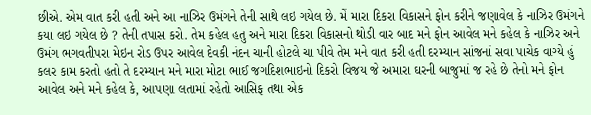છીએ. એમ વાત કરી હતી અને આ નાઝિર ઉમંગને તેની સાથે લઇ ગયેલ છે. મેં મારા દિકરા વિકાસને ફોન કરીને જણાવેલ કે નાઝિર ઉમંગને કયા લઇ ગયેલ છે ? તેની તપાસ કરો. તેમ કહેલ હતુ અને મારા દિકરા વિકાસનો થોડી વાર બાદ મને ફોન આવેલ મને કહેલ કે નાઝિર અને ઉમંગ ભગવતીપરા મેઇન રોડ ઉપર આવેલ દેવકી નંદન ચાની હોટલે ચા પીવે તેમ મને વાત કરી હતી દરમ્યાન સાંજનાં સવા પાચેક વાગ્યે હું કલર કામ કરતો હતો તે દરમ્યાન મને મારા મોટા ભાઈ જગદિશભાઇનો દિકરો વિજય જે અમારા ઘરની બાજુમાં જ રહે છે તેનો મને ફોન આવેલ અને મને કહેલ કે, આપણા લતામાં રહેતો આસિફ તથા એક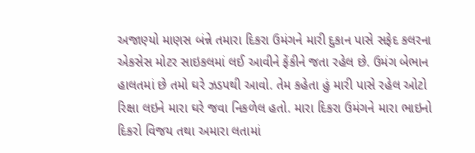અજાણ્યો માણસ બંન્ને તમારા દિકરા ઉમંગને મારી દુકાન પાસે સફેદ કલરના એકસેસ મોટર સાઇકલમાં લઈ આવીને ફેંકીને જતા રહેલ છે. ઉમંગ બેભાન હાલતમાં છે તમો ઘરે ઝડપથી આવો. તેમ કહેતા હું મારી પાસે રહેલ ઓટો રિક્ષા લઇને મારા ઘરે જવા નિકળેલ હતો. મારા દિકરા ઉમંગને મારા ભાઇનો દિકરો વિજય તથા અમારા લતામાં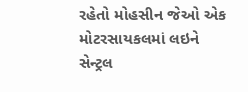રહેતો મોહસીન જેઓ એક મોટરસાયકલમાં લઇને સેન્ટ્રલ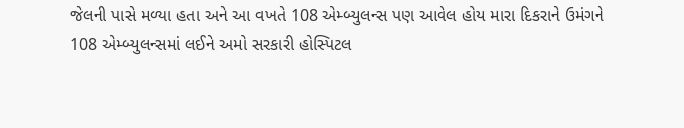જેલની પાસે મળ્યા હતા અને આ વખતે 108 એમ્બ્યુલન્સ પણ આવેલ હોય મારા દિકરાને ઉમંગને 108 એમ્બ્યુલન્સમાં લઈને અમો સરકારી હોસ્પિટલ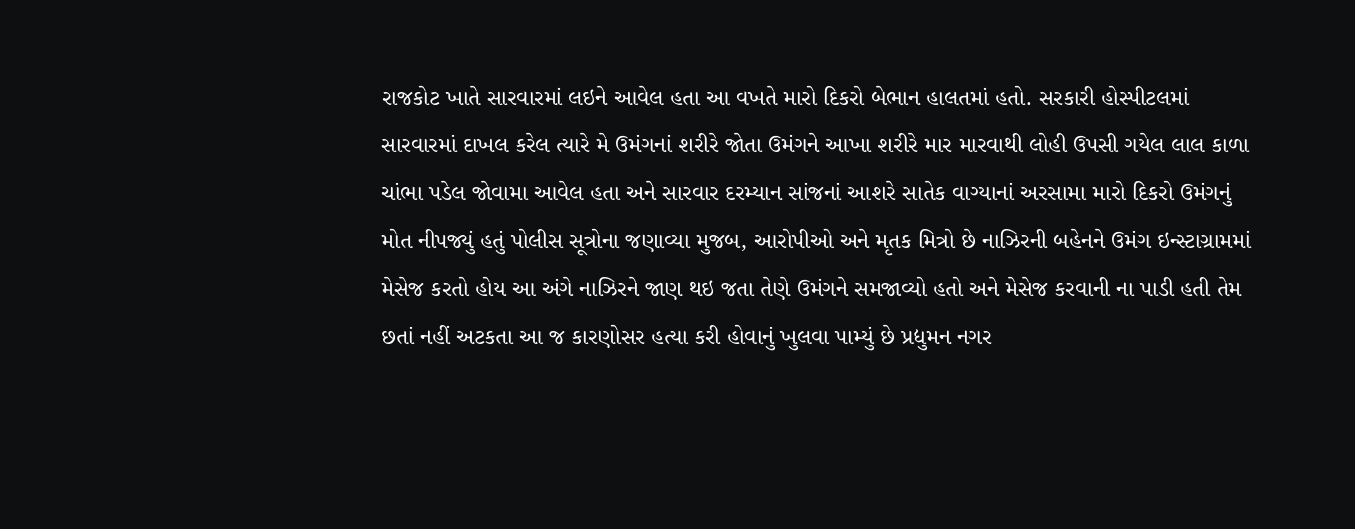રાજકોટ ખાતે સારવારમાં લઇને આવેલ હતા આ વખતે મારો દિકરો બેભાન હાલતમાં હતો. સરકારી હોસ્પીટલમાં સારવારમાં દાખલ કરેલ ત્યારે મે ઉમંગનાં શરીરે જોતા ઉમંગને આખા શરીરે માર મારવાથી લોહી ઉપસી ગયેલ લાલ કાળા ચાંભા પડેલ જોવામા આવેલ હતા અને સારવાર દરમ્યાન સાંજનાં આશરે સાતેક વાગ્યાનાં અરસામા મારો દિકરો ઉમંગનું મોત નીપજ્યું હતું પોલીસ સૂત્રોના જણાવ્યા મુજબ, આરોપીઓ અને મૃતક મિત્રો છે નાઝિરની બહેનને ઉમંગ ઇન્સ્ટાગ્રામમાં મેસેજ કરતો હોય આ અંગે નાઝિરને જાણ થઇ જતા તેણે ઉમંગને સમજાવ્યો હતો અને મેસેજ કરવાની ના પાડી હતી તેમ છતાં નહીં અટકતા આ જ કારણોસર હત્યા કરી હોવાનું ખુલવા પામ્યું છે પ્રદ્યુમન નગર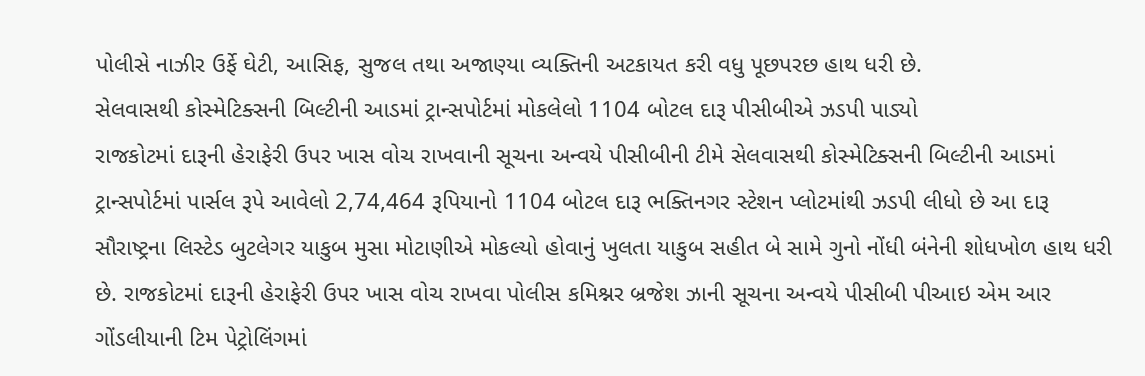પોલીસે નાઝીર ઉર્ફે ઘેટી, આસિફ, સુજલ તથા અજાણ્યા વ્યક્તિની અટકાયત કરી વધુ પૂછપરછ હાથ ધરી છે.
સેલવાસથી કોસ્મેટિક્સની બિલ્ટીની આડમાં ટ્રાન્સપોર્ટમાં મોકલેલો 1104 બોટલ દારૂ પીસીબીએ ઝડપી પાડ્યો
રાજકોટમાં દારૂની હેરાફેરી ઉપર ખાસ વોચ રાખવાની સૂચના અન્વયે પીસીબીની ટીમે સેલવાસથી કોસ્મેટિક્સની બિલ્ટીની આડમાં ટ્રાન્સપોર્ટમાં પાર્સલ રૂપે આવેલો 2,74,464 રૂપિયાનો 1104 બોટલ દારૂ ભક્તિનગર સ્ટેશન પ્લોટમાંથી ઝડપી લીધો છે આ દારૂ સૌરાષ્ટ્રના લિસ્ટેડ બુટલેગર યાકુબ મુસા મોટાણીએ મોકલ્યો હોવાનું ખુલતા યાકુબ સહીત બે સામે ગુનો નોંધી બંનેની શોધખોળ હાથ ધરી છે. રાજકોટમાં દારૂની હેરાફેરી ઉપર ખાસ વોચ રાખવા પોલીસ કમિશ્નર બ્રજેશ ઝાની સૂચના અન્વયે પીસીબી પીઆઇ એમ આર ગોંડલીયાની ટિમ પેટ્રોલિંગમાં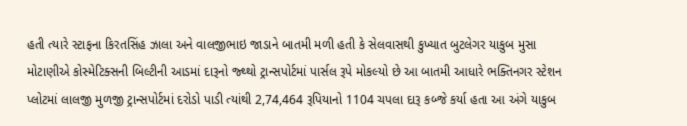હતી ત્યારે સ્ટાફના કિરતસિંહ ઝાલા અને વાલજીભાઇ જાડાને બાતમી મળી હતી કે સેલવાસથી કુખ્યાત બુટલેગર યાકુબ મુસા મોટાણીએ કોસ્મેટિક્સની બિલ્ટીની આડમાં દારૂનો જ્થ્થો ટ્રાન્સપોર્ટમાં પાર્સલ રૂપે મોકલ્યો છે આ બાતમી આધારે ભક્તિનગર સ્ટેશન પ્લોટમાં લાલજી મુળજી ટ્રાન્સપોર્ટમાં દરોડો પાડી ત્યાંથી 2,74,464 રૂપિયાનો 1104 ચપલા દારૂ કબ્જે કર્યા હતા આ અંગે યાકુબ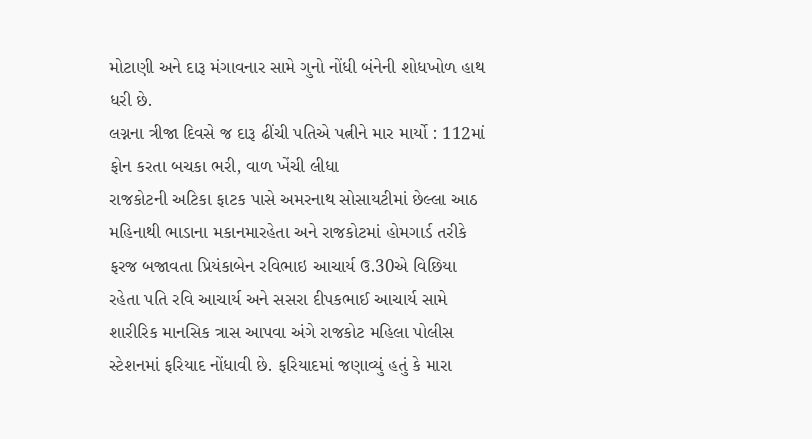મોટાણી અને દારૂ મંગાવનાર સામે ગુનો નોંધી બંનેની શોધખોળ હાથ ધરી છે.
લગ્નના ત્રીજા દિવસે જ દારૂ ઢીંચી પતિએ પત્નીને માર માર્યો : 112માં ફોન કરતા બચકા ભરી, વાળ ખેંચી લીધા
રાજકોટની અટિકા ફાટક પાસે અમરનાથ સોસાયટીમાં છેલ્લા આઠ મહિનાથી ભાડાના મકાનમારહેતા અને રાજકોટમાં હોમગાર્ડ તરીકે ફરજ બજાવતા પ્રિયંકાબેન રવિભાઇ આચાર્ય ઉ.30એ વિછિયા રહેતા પતિ રવિ આચાર્ય અને સસરા દીપકભાઈ આચાર્ય સામે શારીરિક માનસિક ત્રાસ આપવા અંગે રાજકોટ મહિલા પોલીસ સ્ટેશનમાં ફરિયાદ નોંધાવી છે. ફરિયાદમાં જણાવ્યું હતું કે મારા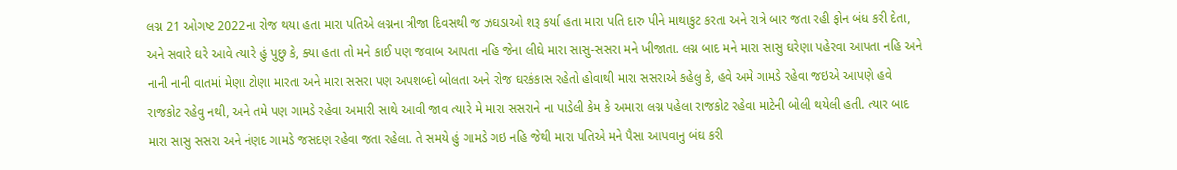લગ્ન 21 ઓગષ્ટ 2022ના રોજ થયા હતા મારા પતિએ લગ્નના ત્રીજા દિવસથી જ ઝઘડાઓ શરૂ કર્યા હતા મારા પતિ દારુ પીને માથાકુટ કરતા અને રાત્રે બાર જતા રહી ફોન બંધ કરી દેતા, અને સવારે ઘરે આવે ત્યારે હું પુછુ કે, ક્યા હતા તો મને કાઈ પણ જવાબ આપતા નહિ જેના લીઘે મારા સાસુ-સસરા મને ખીજાતા. લગ્ન બાદ મને મારા સાસુ ઘરેણા પહેરવા આપતા નહિ અને નાની નાની વાતમાં મેણા ટોણા મારતા અને મારા સસરા પણ અપશબ્દો બોલતા અને રોજ ઘરકંકાસ રહેતો હોવાથી મારા સસરાએ કહેલુ કે, હવે અમે ગામડે રહેવા જઇએ આપણે હવે રાજકોટ રહેવુ નથી, અને તમે પણ ગામડે રહેવા અમારી સાથે આવી જાવ ત્યારે મે મારા સસરાને ના પાડેલી કેમ કે અમારા લગ્ન પહેલા રાજકોટ રહેવા માટેની બોલી થયેલી હતી. ત્યાર બાદ મારા સાસુ સસરા અને નંણદ ગામડે જસદણ રહેવા જતા રહેલા. તે સમયે હું ગામડે ગઇ નહિ જેથી મારા પતિએ મને પૈસા આપવાનુ બંઘ કરી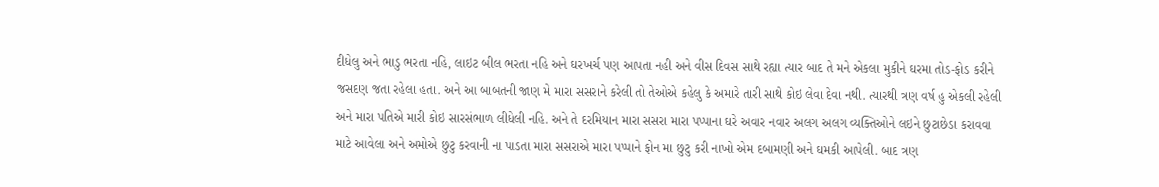દીધેલુ અને ભાડુ ભરતા નહિ, લાઇટ બીલ ભરતા નહિ અને ઘરખર્ચ પણ આપતા નહી અને વીસ દિવસ સાથે રહ્યા ત્યાર બાદ તે મને એકલા મુકીને ઘરમા તોડ-ફોડ કરીને જસદણ જતા રહેલા હતા. અને આ બાબતની જાણ મે મારા સસરાને કરેલી તો તેઓએ કહેલુ કે અમારે તારી સાથે કોઇ લેવા દેવા નથી. ત્યારથી ત્રણ વર્ષ હુ એકલી રહેલી અને મારા પતિએ મારી કોઇ સારસંભાળ લીધેલી નહિ. અને તે દરમિયાન મારા સસરા મારા પપ્પાના ઘરે અવાર નવાર અલગ અલગ વ્યક્તિઓને લઇને છુટાછેડા કરાવવા માટે આવેલા અને અમોએ છુટુ કરવાની ના પાડતા મારા સસરાએ મારા પપ્પાને ફોન મા છુટુ કરી નાખો એમ દબામણી અને ઘમકી આપેલી. બાદ ત્રણ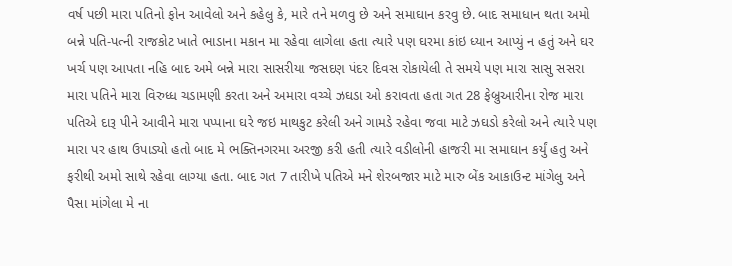વર્ષ પછી મારા પતિનો ફોન આવેલો અને કહેલુ કે, મારે તને મળવુ છે અને સમાઘાન કરવુ છે. બાદ સમાધાન થતા અમો બન્ને પતિ-પત્ની રાજકોટ ખાતે ભાડાના મકાન મા રહેવા લાગેલા હતા ત્યારે પણ ઘરમા કાંઇ ધ્યાન આપ્યું ન હતું અને ઘર ખર્ચ પણ આપતા નહિ બાદ અમે બન્ને મારા સાસરીયા જસદણ પંદર દિવસ રોકાયેલી તે સમયે પણ મારા સાસુ સસરા મારા પતિને મારા વિરુધ્ધ ચડામણી કરતા અને અમારા વચ્ચે ઝઘડા ઓ કરાવતા હતા ગત 28 ફેબ્રુઆરીના રોજ મારા પતિએ દારૂ પીને આવીને મારા પપ્પાના ઘરે જઇ માથકુટ કરેલી અને ગામડે રહેવા જવા માટે ઝઘડો કરેલો અને ત્યારે પણ મારા પર હાથ ઉપાડ્યો હતો બાદ મે ભક્તિનગરમા અરજી કરી હતી ત્યારે વડીલોની હાજરી મા સમાઘાન કર્યું હતુ અને ફરીથી અમો સાથે રહેવા લાગ્યા હતા. બાદ ગત 7 તારીખે પતિએ મને શેરબજાર માટે મારુ બેંક આકાઉન્ટ માંગેલુ અને પૈસા માંગેલા મે ના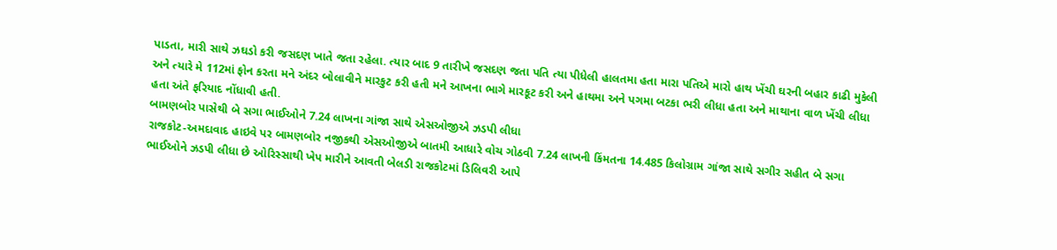પાડતા, મારી સાથે ઝઘડો કરી જસદણ ખાતે જતા રહેલા. ત્યાર બાદ 9 તારીખે જસદણ જતા પતિ ત્યા પીધેલી હાલતમા હતા મારા પતિએ મારો હાથ ખેંચી ઘરની બહાર કાઢી મુકેલી અને ત્યારે મે 112માં ફોન કરતા મને અંદર બોલાવીને મારકુટ કરી હતી મને આખના ભાગે મારકૂટ કરી અને હાથમા અને પગમા બટકા ભરી લીધા હતા અને માથાના વાળ ખેંચી લીધા હતા અંતે ફરિયાદ નોંધાવી હતી.
બામણબોર પાસેથી બે સગા ભાઈઓને 7.24 લાખના ગાંજા સાથે એસઓજીએ ઝડપી લીધા
રાજકોટ-અમદાવાદ હાઇવે પર બામણબોર નજીકથી એસઓજીએ બાતમી આધારે વોચ ગોઠવી 7.24 લાખની કિંમતના 14.485 કિલોગ્રામ ગાંજા સાથે સગીર સહીત બે સગા ભાઈઓને ઝડપી લીધા છે ઓરિસ્સાથી ખેપ મારીને આવતી બેલડી રાજકોટમાં ડિલિવરી આપે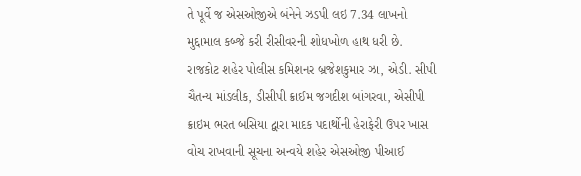તે પૂર્વે જ એસઓજીએ બંનેને ઝડપી લઇ 7.34 લાખનો મુદ્દામાલ કબ્જે કરી રીસીવરની શોધખોળ હાથ ધરી છે. રાજકોટ શહેર પોલીસ કમિશનર બ્રજેશકુમાર ઝા, એડી. સીપી ચૈતન્ય માંડલીક, ડીસીપી ક્રાઈમ જગદીશ બાંગરવા, એસીપી ક્રાઇમ ભરત બસિયા દ્વારા માદક પદાર્થોની હેરાફેરી ઉપર ખાસ વોચ રાખવાની સૂચના અન્વયે શહેર એસઓજી પીઆઈ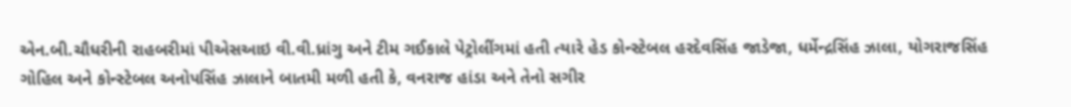એન.બી.ચૌધરીની રાહબરીમાં પીએસઆઇ વી.વી.ધ્રાંગુ અને ટીમ ગઈકાલે પેટ્રોલીંગમાં હતી ત્યારે હેડ કોન્સ્ટેબલ હરદેવસિંહ જાડેજા, ધર્મેન્દ્રસિંહ ઝાલા, યોગરાજસિંહ ગોહિલ અને કોન્સ્ટેબલ અનોપસિંહ ઝાલાને બાતમી મળી હતી કે, વનરાજ હાંડા અને તેનો સગીર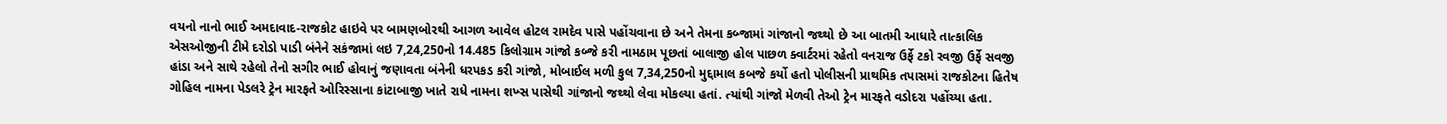વયનો નાનો ભાઈ અમદાવાદ-રાજકોટ હાઇવે પર બામણબોરથી આગળ આવેલ હોટલ રામદેવ પાસે પહોંચવાના છે અને તેમના કબ્જામાં ગાંજાનો જથ્થો છે આ બાતમી આધારે તાત્કાલિક એસઓજીની ટીમે દરોડો પાડી બંનેને સકંજામાં લઇ 7,24,250નો 14.485 કિલોગ્રામ ગાંજો કબ્જે કરી નામઠામ પૂછતાં બાલાજી હોલ પાછળ ક્વાર્ટરમાં રહેતો વનરાજ ઉર્ફે ટકો રવજી ઉર્ફે સવજી હાંડા અને સાથે રહેલો તેનો સગીર ભાઈ હોવાનું જણાવતા બંનેની ધરપકડ કરી ગાંજો, મોબાઈલ મળી કુલ 7,34,250નો મુદ્દામાલ કબજે કર્યો હતો પોલીસની પ્રાથમિક તપાસમાં રાજકોટના હિતેષ ગોહિલ નામના પેડલરે ટ્રેન મારફતે ઓરિસ્સાના કાંટાબાજી ખાતે રાધે નામના શખ્સ પાસેથી ગાંજાનો જથ્થો લેવા મોકલ્યા હતાં. ત્યાંથી ગાંજો મેળવી તેઓ ટ્રેન મારફતે વડોદરા પહોંચ્યા હતા.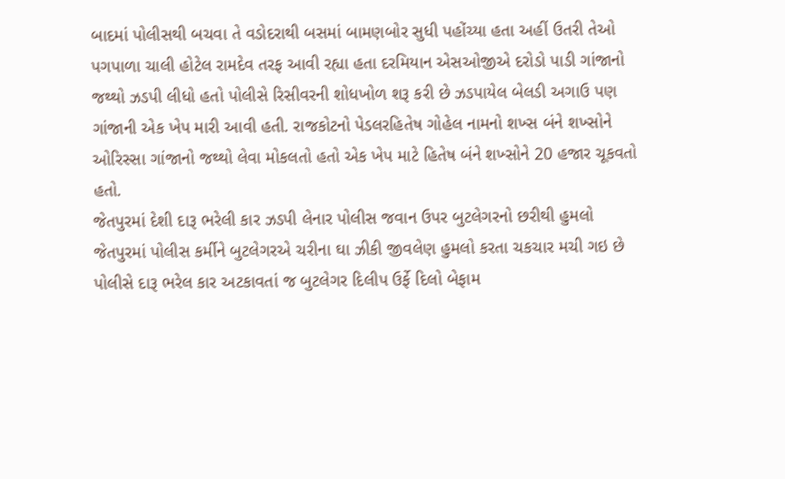બાદમાં પોલીસથી બચવા તે વડોદરાથી બસમાં બામણબોર સુધી પહોંચ્યા હતા અહીં ઉતરી તેઓ પગપાળા ચાલી હોટેલ રામદેવ તરફ આવી રહ્યા હતા દરમિયાન એસઓજીએ દરોડો પાડી ગાંજાનો જથ્થો ઝડપી લીધો હતો પોલીસે રિસીવરની શોધખોળ શરૂ કરી છે ઝડપાયેલ બેલડી અગાઉ પણ ગાંજાની એક ખેપ મારી આવી હતી. રાજકોટનો પેડલરહિતેષ ગોહેલ નામનો શખ્સ બંને શખ્સોને ઓરિસ્સા ગાંજાનો જથ્થો લેવા મોકલતો હતો એક ખેપ માટે હિતેષ બંને શખ્સોને 20 હજાર ચૂકવતો હતો.
જેતપુરમાં દેશી દારૂ ભરેલી કાર ઝડપી લેનાર પોલીસ જવાન ઉપર બુટલેગરનો છરીથી હુમલો
જેતપુરમાં પોલીસ કર્મીને બુટલેગરએ ચરીના ઘા ઝીકી જીવલેણ હુમલો કરતા ચકચાર મચી ગઇ છે પોલીસે દારૂ ભરેલ કાર અટકાવતાં જ બુટલેગર દિલીપ ઉર્ફે દિલો બેફામ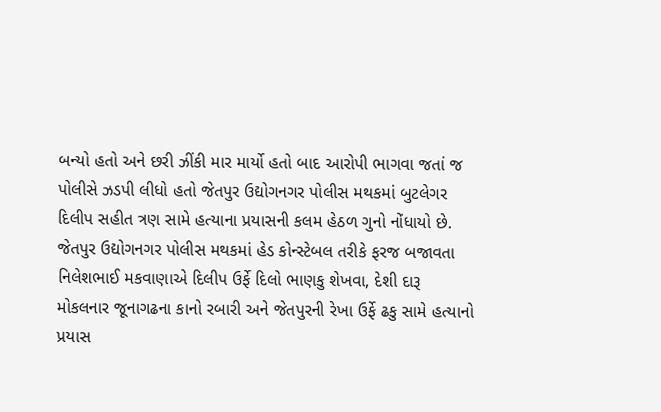બન્યો હતો અને છરી ઝીંકી માર માર્યો હતો બાદ આરોપી ભાગવા જતાં જ પોલીસે ઝડપી લીધો હતો જેતપુર ઉદ્યોગનગર પોલીસ મથકમાં બુટલેગર દિલીપ સહીત ત્રણ સામે હત્યાના પ્રયાસની કલમ હેઠળ ગુનો નોંધાયો છે. જેતપુર ઉદ્યોગનગર પોલીસ મથકમાં હેડ કોન્સ્ટેબલ તરીકે ફરજ બજાવતા નિલેશભાઈ મકવાણાએ દિલીપ ઉર્ફે દિલો ભાણકુ શેખવા, દેશી દારૂ મોકલનાર જૂનાગઢના કાનો રબારી અને જેતપુરની રેખા ઉર્ફે ઢકુ સામે હત્યાનો પ્રયાસ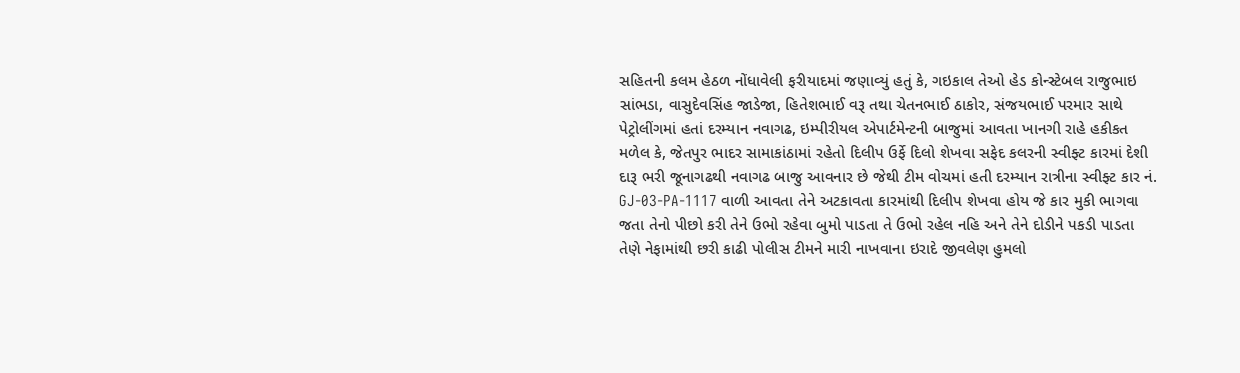સહિતની કલમ હેઠળ નોંધાવેલી ફરીયાદમાં જણાવ્યું હતું કે, ગઇકાલ તેઓ હેડ કોન્સ્ટેબલ રાજુભાઇ સાંભડા, વાસુદેવસિંહ જાડેજા, હિતેશભાઈ વરૂ તથા ચેતનભાઈ ઠાકોર, સંજયભાઈ પરમાર સાથે પેટ્રોલીંગમાં હતાં દરમ્યાન નવાગઢ, ઇમ્પીરીયલ એપાર્ટમેન્ટની બાજુમાં આવતા ખાનગી રાહે હકીકત મળેલ કે, જેતપુર ભાદર સામાકાંઠામાં રહેતો દિલીપ ઉર્ફે દિલો શેખવા સફેદ કલરની સ્વીફ્ટ કારમાં દેશી દારૂ ભરી જૂનાગઢથી નવાગઢ બાજુ આવનાર છે જેથી ટીમ વોચમાં હતી દરમ્યાન રાત્રીના સ્વીફ્ટ કાર નં. GJ-03-PA-1117 વાળી આવતા તેને અટકાવતા કારમાંથી દિલીપ શેખવા હોય જે કાર મુકી ભાગવા જતા તેનો પીછો કરી તેને ઉભો રહેવા બુમો પાડતા તે ઉભો રહેલ નહિ અને તેને દોડીને પકડી પાડતા તેણે નેફામાંથી છરી કાઢી પોલીસ ટીમને મારી નાખવાના ઇરાદે જીવલેણ હુમલો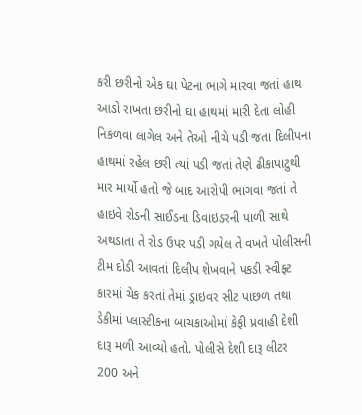કરી છરીનો એક ઘા પેટના ભાગે મારવા જતાં હાથ આડો રાખતા છરીનો ઘા હાથમાં મારી દેતા લોહી નિકળવા લાગેલ અને તેઓ નીચે પડી જતા દિલીપના હાથમાં રહેલ છરી ત્યાં પડી જતાં તેણે ઢીકાપાટુથી માર માર્યો હતો જે બાદ આરોપી ભાગવા જતાં તે હાઇવે રોડની સાઈડના ડિવાઇડરની પાળી સાથે અથડાતા તે રોડ ઉપર પડી ગયેલ તે વખતે પોલીસની ટીમ દોડી આવતાં દિલીપ શેખવાને પકડી સ્વીફ્ટ કારમાં ચેક કરતાં તેમાં ડ્રાઇવર સીટ પાછળ તથા ડેકીમાં પ્લાસ્ટીકના બાચકાઓમાં કેફી પ્રવાહી દેશી દારૂ મળી આવ્યો હતો. પોલીસે દેશી દારૂ લીટર 200 અને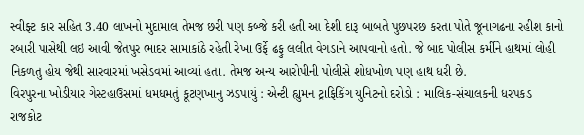સ્વીફ્ટ કાર સહિત 3.40 લાખનો મુદામાલ તેમજ છરી પણ કબ્જે કરી હતી આ દેશી દારૂ બાબતે પુછપરછ કરતા પોતે જૂનાગઢના રહીશ કાનો રબારી પાસેથી લઇ આવી જેતપુર ભાદર સામાકાંઠે રહેતી રેખા ઉર્ફે ઢફુ લલીત વેગડાને આપવાનો હતો. જે બાદ પોલીસ કર્મીને હાથમાં લોહી નિકળતુ હોય જેથી સારવારમાં ખસેડવમાં આવ્યાં હતા. તેમજ અન્ય આરોપીની પોલીસે શોધખોળ પણ હાથ ધરી છે.
વિરપુરના ખોડીયાર ગેસ્ટહાઉસમાં ધમધમતું કૂટણખાનુ ઝડપાયું : એન્ટી હ્યુમન ટ્રાફિકિંગ યુનિટનો દરોડો : માલિક-સંચાલકની ધરપકડ
રાજકોટ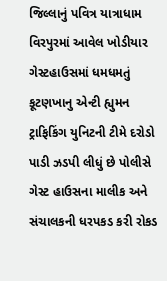જિલ્લાનું પવિત્ર યાત્રાધામ વિરપુરમાં આવેલ ખોડીયાર ગેસ્ટહાઉસમાં ધમધમતું કૂટણખાનુ એન્ટી હ્યુમન ટ્રાફિકિંગ યુનિટની ટીમે દરોડો પાડી ઝડપી લીધું છે પોલીસે ગેસ્ટ હાઉસના માલીક અને સંચાલકની ધરપકડ કરી રોકડ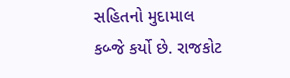સહિતનો મુદામાલ કબ્જે કર્યો છે. રાજકોટ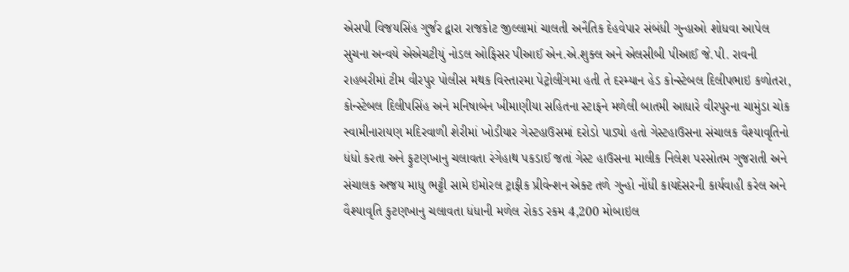એસપી વિજયસિંહ ગુર્જર દ્વારા રાજકોટ જીલ્લામાં ચાલતી અનૈતિક દેહવેપાર સંબંધી ગુન્હાઓ શોધવા આપેલ સુચના અન્વયે એએચટીયું નોડલ ઓફિસર પીઆઈ એન.એ.શુક્લ અને એલસીબી પીઆઈ જે.પી. રાવની રાહબરીમાં ટીમ વીરપુર પોલીસ મથક વિસ્તારમા પેટ્રોલીંગમા હતી તે દરમ્યાન હેડ કોન્સ્ટેબલ દિલીપભાઇ કળોતરા, કોન્સ્ટેબલ દિલીપસિંહ અને મનિષાબેન ખીમાણીયા સહિતના સ્ટાફને મળેલી બાતમી આધારે વીરપુરના ચામુંડા ચોક સ્વામીનારાયણ મદિરવાળી શેરીમાં ખોડીયાર ગેસ્ટહાઉસમાં દરોડો પાડ્યો હતો ગેસ્ટહાઉસના સંચાલક વૈશ્યાવૃતિનો ધંધો કરતા અને ફુટણખાનુ ચલાવતા રંગેહાથ પકડાઈ જતાં ગેસ્ટ હાઉસના માલીક નિલેશ પરસોતમ ગુજરાતી અને સંચાલક અજય માધુ ભટ્ટી સામે ઇમોરલ ટ્રાફીક પ્રીવેન્શન એક્ટ તળે ગુન્હો નોંધી કાયદેસરની કાર્યવાહી કરેલ અને વૈશ્યાવૃતિ કુટણખાનુ ચલાવતા ધંધાની મળેલ રોકડ રકમ 4,200 મોબાઇલ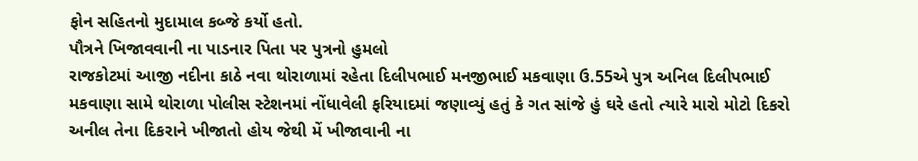ફોન સહિતનો મુદામાલ કબ્જે કર્યો હતો.
પૌત્રને ખિજાવવાની ના પાડનાર પિતા પર પુત્રનો હુમલો
રાજકોટમાં આજી નદીના કાઠે નવા થોરાળામાં રહેતા દિલીપભાઈ મનજીભાઈ મકવાણા ઉ.55એ પુત્ર અનિલ દિલીપભાઈ મકવાણા સામે થોરાળા પોલીસ સ્ટેશનમાં નોંધાવેલી ફરિયાદમાં જણાવ્યું હતું કે ગત સાંજે હું ઘરે હતો ત્યારે મારો મોટો દિકરો અનીલ તેના દિકરાને ખીજાતો હોય જેથી મેં ખીજાવાની ના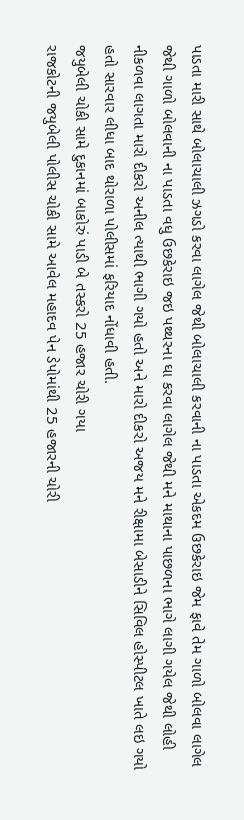પાડતા મારી સાથે બોલાચાલી ઝગડો કરવા લાગેલ જેથી બોલાચાલી કરવાની ના પાડતા એકદમ ઉછકેરાઇ જેમ ફાવે તેમ ગાળો બોલવા લાગેલ જેથી ગાળો બોલવાની ના પાડતા વધુ ઉછકેરાઇ જઇ પથ્થરના ઘા કરવા લાગેલ જેથી મને માથાના પાછળના ભાગે લાગી ગયેલ જેથી લોહી નીકળવા લાગતા મારો દીકરો અનીલ ત્યાથી ભાગી ગયો હતો અને મારો દીકરો અજય મને રીક્ષામા બેસાડીને સિવિલ હોસ્પીટલ ખાતે લઇ ગયો હતો સારવાર લીધા બાદ થોરાળા પોલીસમાં ફરિયાદ નોંધાવી હતી.
જયુબેલી ચોકી સામે દુકાનમાં બાકોરું પાડી બે તસ્કરો 25 હજાર ચોરી ગયા
રાજકોટની જયુબેલી પોલીસ ચોકી સામે આવેલ મહાદવ પેન ડેપોમાંથી 25 હજારની ચોરી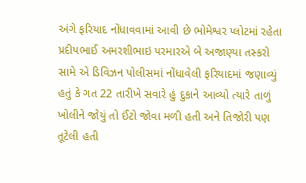અંગે ફરિયાદ નોંધાવવામાં આવી છે ભોમેશ્વર પ્લોટમાં રહેતા પ્રદીપભાઈ અમરશીભાઇ પરમારએ બે અજાણ્યા તસ્કરો સામે એ ડિવિઝન પોલીસમાં નોંધાવેલી ફરિયાદમાં જણાવ્યું હતું કે ગત 22 તારીખે સવારે હું દુકાને આવ્યો ત્યારે તાળું ખોલીને જોયું તો ઈંટો જોવા મળી હતી અને તિજોરી પણ તૂટેલી હતી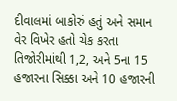દીવાલમાં બાકોરું હતું અને સમાન વેર વિખેર હતો ચેક કરતા તિજોરીમાંથી 1,2, અને 5ના 15 હજારના સિક્કા અને 10 હજારની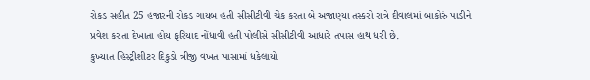રોકડ સહીત 25 હજારની રોકડ ગાયબ હતી સીસીટીવી ચેક કરતા બે અજાણ્યા તસ્કરો રાત્રે દીવાલમાં બાકોરું પાડીને પ્રવેશ કરતા દેખાતા હોય ફરિયાદ નોંધાવી હતી પોલીસે સીસીટીવી આધારે તપાસ હાથ ધરી છે.
કુખ્યાત હિસ્ટ્રીશીટર દિકુડો ત્રીજી વખત પાસામાં ધકેલાયો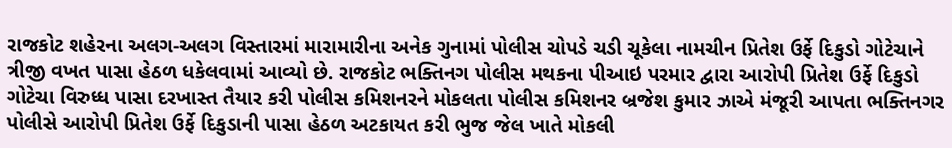રાજકોટ શહેરના અલગ-અલગ વિસ્તારમાં મારામારીના અનેક ગુનામાં પોલીસ ચોપડે ચડી ચૂકેલા નામચીન પ્રિતેશ ઉર્ફે દિકુડો ગોટેચાને ત્રીજી વખત પાસા હેઠળ ધકેલવામાં આવ્યો છે. રાજકોટ ભક્તિનગ પોલીસ મથકના પીઆઇ પરમાર દ્વારા આરોપી પ્રિતેશ ઉર્ફે દિકુડો ગોટેચા વિરુધ્ધ પાસા દરખાસ્ત તૈયાર કરી પોલીસ કમિશનરને મોકલતા પોલીસ કમિશનર બ્રજેશ કુમાર ઝાએ મંજૂરી આપતા ભક્તિનગર પોલીસે આરોપી પ્રિતેશ ઉર્ફે દિકુડાની પાસા હેઠળ અટકાયત કરી ભુજ જેલ ખાતે મોકલી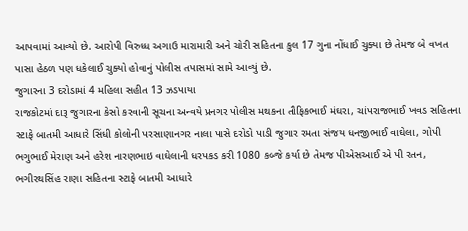આપવામાં આવ્યો છે. આરોપી વિરુધ્ધ અગાઉ મારામારી અને ચોરી સહિતના કુલ 17 ગુના નોંધાઈ ચુક્યા છે તેમજ બે વખત પાસા હેઠળ પણ ધકેલાઈ ચુક્યો હોવાનું પોલીસ તપાસમાં સામે આવ્યું છે.
જુગારના 3 દરોડામાં 4 મહિલા સહીત 13 ઝડપાયા
રાજકોટમાં દારૂ જુગારના કેસો કરવાની સૂચના અન્વયે પ્રનગર પોલીસ મથકના તૌફિકભાઈ મંઘરા, ચાંપરાજભાઈ ખવડ સહિતના સ્ટાફે બાતમી આધારે સિંધી કોલોની પરસાણાનગર નાલા પાસે દરોડો પાડી જુગાર રમતા સંજય ધનજીભાઈ વાઘેલા, ગોપી ભગુભાઈ મેરાણ અને હરેશ નારણભાઇ વાઘેલાની ધરપકડ કરી 1080 કબ્જે કર્યા છે તેમજ પીએસઆઈ એ પી રતન, ભગીરથસિંહ રાણા સહિતના સ્ટાફે બાતમી આધારે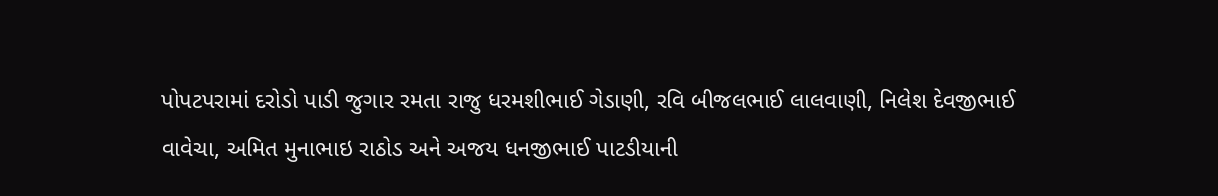પોપટપરામાં દરોડો પાડી જુગાર રમતા રાજુ ધરમશીભાઈ ગેડાણી, રવિ બીજલભાઈ લાલવાણી, નિલેશ દેવજીભાઈ વાવેચા, અમિત મુનાભાઇ રાઠોડ અને અજય ધનજીભાઈ પાટડીયાની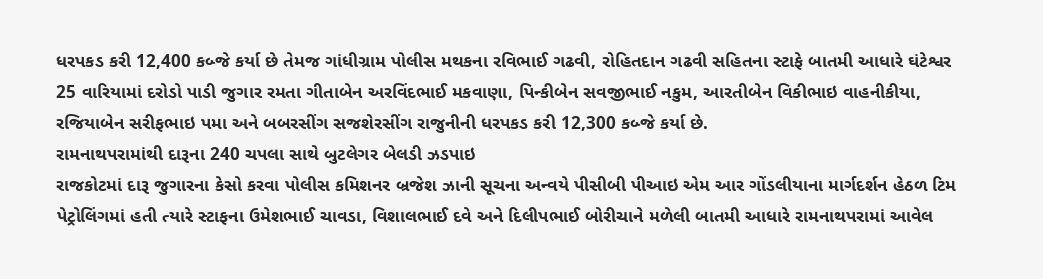ધરપકડ કરી 12,400 કબ્જે કર્યા છે તેમજ ગાંધીગ્રામ પોલીસ મથકના રવિભાઈ ગઢવી, રોહિતદાન ગઢવી સહિતના સ્ટાફે બાતમી આધારે ઘંટેશ્વર 25 વારિયામાં દરોડો પાડી જુગાર રમતા ગીતાબેન અરવિંદભાઈ મકવાણા, પિન્કીબેન સવજીભાઈ નકુમ, આરતીબેન વિકીભાઇ વાહનીકીયા, રજિયાબેન સરીફભાઇ પમા અને બબરસીંગ સજશેરસીંગ રાજુનીની ધરપકડ કરી 12,300 કબ્જે કર્યા છે.
રામનાથપરામાંથી દારૂના 240 ચપલા સાથે બુટલેગર બેલડી ઝડપાઇ
રાજકોટમાં દારૂ જુગારના કેસો કરવા પોલીસ કમિશનર બ્રજેશ ઝાની સૂચના અન્વયે પીસીબી પીઆઇ એમ આર ગોંડલીયાના માર્ગદર્શન હેઠળ ટિમ પેટ્રોલિંગમાં હતી ત્યારે સ્ટાફના ઉમેશભાઈ ચાવડા, વિશાલભાઈ દવે અને દિલીપભાઈ બોરીચાને મળેલી બાતમી આધારે રામનાથપરામાં આવેલ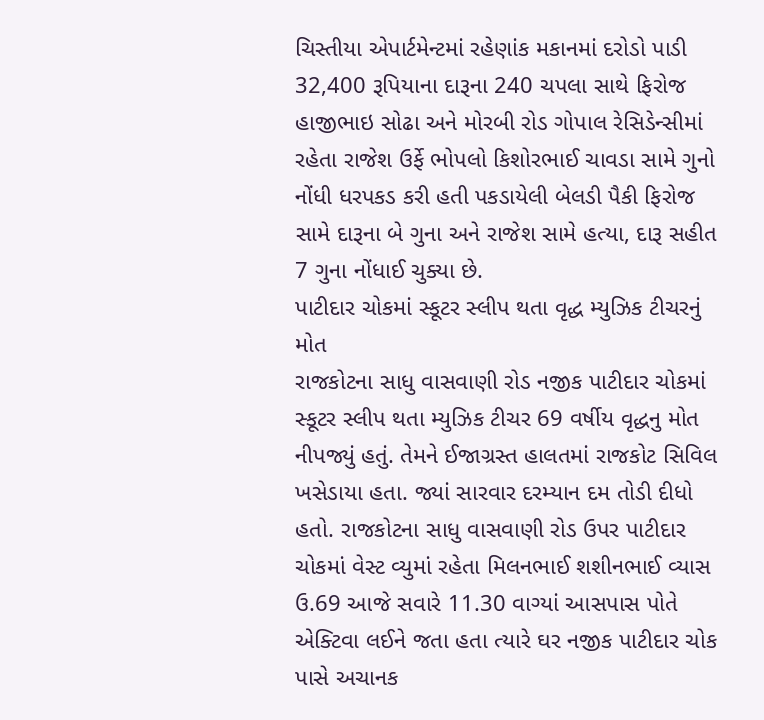ચિસ્તીયા એપાર્ટમેન્ટમાં રહેણાંક મકાનમાં દરોડો પાડી 32,400 રૂપિયાના દારૂના 240 ચપલા સાથે ફિરોજ હાજીભાઇ સોઢા અને મોરબી રોડ ગોપાલ રેસિડેન્સીમાં રહેતા રાજેશ ઉર્ફે ભોપલો કિશોરભાઈ ચાવડા સામે ગુનો નોંધી ધરપકડ કરી હતી પકડાયેલી બેલડી પૈકી ફિરોજ સામે દારૂના બે ગુના અને રાજેશ સામે હત્યા, દારૂ સહીત 7 ગુના નોંધાઈ ચુક્યા છે.
પાટીદાર ચોકમાં સ્કૂટર સ્લીપ થતા વૃદ્ધ મ્યુઝિક ટીચરનું મોત
રાજકોટના સાધુ વાસવાણી રોડ નજીક પાટીદાર ચોકમાં સ્કૂટર સ્લીપ થતા મ્યુઝિક ટીચર 69 વર્ષીય વૃદ્ધનુ મોત નીપજ્યું હતું. તેમને ઈજાગ્રસ્ત હાલતમાં રાજકોટ સિવિલ ખસેડાયા હતા. જ્યાં સારવાર દરમ્યાન દમ તોડી દીધો હતો. રાજકોટના સાધુ વાસવાણી રોડ ઉપર પાટીદાર ચોકમાં વેસ્ટ વ્યુમાં રહેતા મિલનભાઈ શશીનભાઈ વ્યાસ ઉ.69 આજે સવારે 11.30 વાગ્યાં આસપાસ પોતે એક્ટિવા લઈને જતા હતા ત્યારે ઘર નજીક પાટીદાર ચોક પાસે અચાનક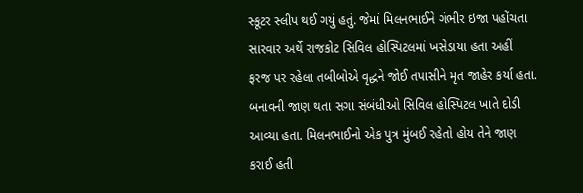સ્કૂટર સ્લીપ થઈ ગયું હતું. જેમાં મિલનભાઈને ગંભીર ઇજા પહોંચતા સારવાર અર્થે રાજકોટ સિવિલ હોસ્પિટલમાં ખસેડાયા હતા અહીં ફરજ પર રહેલા તબીબોએ વૃદ્ધને જોઈ તપાસીને મૃત જાહેર કર્યા હતા. બનાવની જાણ થતા સગા સંબંધીઓ સિવિલ હોસ્પિટલ ખાતે દોડી આવ્યા હતા. મિલનભાઈનો એક પુત્ર મુંબઈ રહેતો હોય તેને જાણ કરાઈ હતી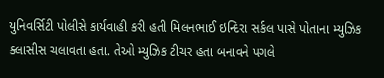યુનિવર્સિટી પોલીસે કાર્યવાહી કરી હતી મિલનભાઈ ઇન્દિરા સર્કલ પાસે પોતાના મ્યુઝિક ક્લાસીસ ચલાવતા હતા. તેઓ મ્યુઝિક ટીચર હતા બનાવને પગલે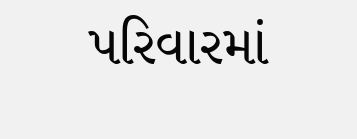પરિવારમાં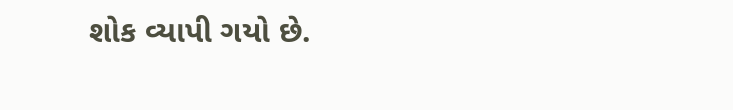શોક વ્યાપી ગયો છે.